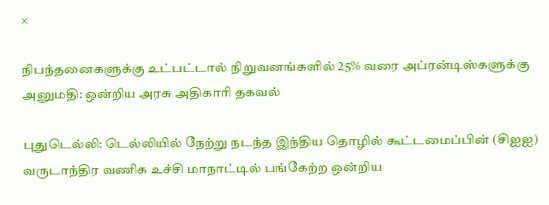×

நிபந்தனைகளுக்கு உட்பட்டால் நிறுவனங்களில் 25% வரை அப்ரன்டிஸ்களுக்கு அனுமதி: ஒன்றிய அரசு அதிகாரி தகவல்

புதுடெல்லி: டெல்லியில் நேற்று நடந்த இந்திய தொழில் கூட்டமைப்பின் (சிஐஐ) வருடாந்திர வணிக உச்சி மாநாட்டில் பங்கேற்ற ஒன்றிய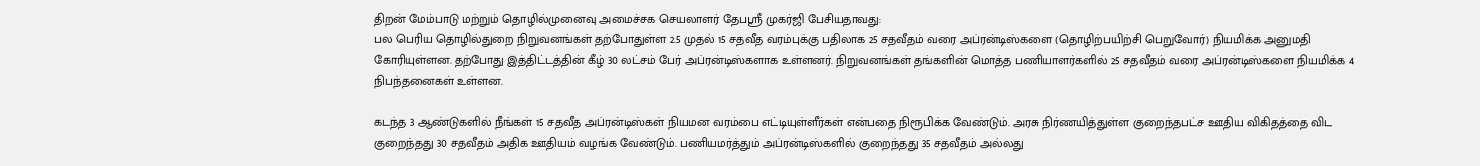திறன் மேம்பாடு மற்றும் தொழில்முனைவு அமைச்சக செயலாளர் தேபஸ்ரீ முகர்ஜி பேசியதாவது:
பல பெரிய தொழில்துறை நிறுவனங்கள் தற்போதுள்ள 2.5 முதல் 15 சதவீத வரம்புக்கு பதிலாக 25 சதவீதம் வரை அப்ரன்டிஸ்களை (தொழிற்பயிற்சி பெறுவோர்) நியமிக்க அனுமதி கோரியுள்ளன. தற்போது இத்திட்டத்தின் கீழ் 30 லட்சம் பேர் அப்ரன்டிஸ்களாக உள்ளனர். நிறுவனங்கள் தங்களின் மொத்த பணியாளர்களில் 25 சதவீதம் வரை அப்ரன்டிஸ்களை நியமிக்க 4 நிபந்தனைகள் உள்ளன.

கடந்த 3 ஆண்டுகளில் நீங்கள் 15 சதவீத அப்ரன்டிஸ்கள் நியமன வரம்பை எட்டியுள்ளீர்கள் என்பதை நிரூபிக்க வேண்டும். அரசு நிர்ணயித்துள்ள குறைந்தபட்ச ஊதிய விகிதத்தை விட குறைந்தது 30 சதவீதம் அதிக ஊதியம் வழங்க வேண்டும். பணியமர்த்தும் அப்ரன்டிஸ்களில் குறைந்தது 35 சதவீதம் அல்லது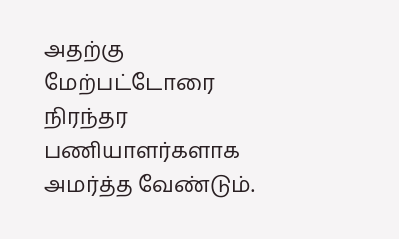அதற்கு மேற்பட்டோரை நிரந்தர பணியாளர்களாக அமர்த்த வேண்டும்.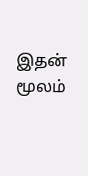இதன் மூலம்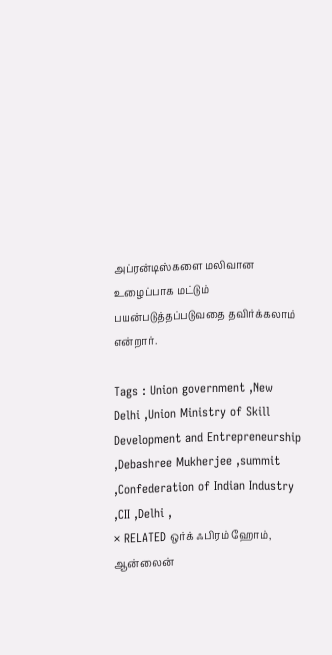அப்ரன்டிஸ்களை மலிவான உழைப்பாக மட்டும் பயன்படுத்தப்படுவதை தவிர்க்கலாம் என்றார்.

Tags : Union government ,New Delhi ,Union Ministry of Skill Development and Entrepreneurship ,Debashree Mukherjee ,summit ,Confederation of Indian Industry ,CII ,Delhi ,
× RELATED ஒர்க் ஃபிரம் ஹோம், ஆன்லைன்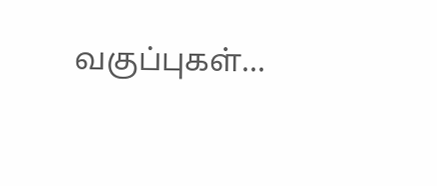வகுப்புகள்...